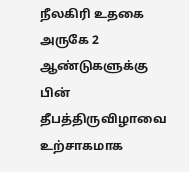நீலகிரி உதகை அருகே 2 ஆண்டுகளுக்கு பின் தீபத்திருவிழாவை உற்சாகமாக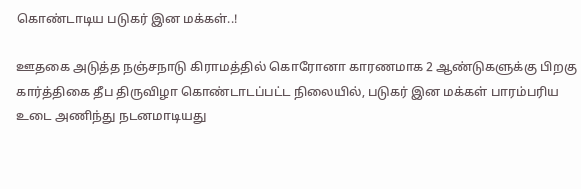கொண்டாடிய படுகர் இன மக்கள்..!

ஊதகை அடுத்த நஞ்சநாடு கிராமத்தில் கொரோனா காரணமாக 2 ஆண்டுகளுக்கு பிறகு கார்த்திகை தீப திருவிழா கொண்டாடப்பட்ட நிலையில், படுகர் இன மக்கள் பாரம்பரிய உடை அணிந்து நடனமாடியது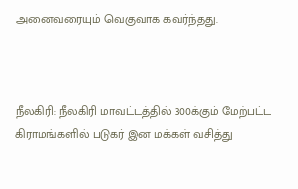அனைவரையும் வெகுவாக கவர்ந்தது.



நீலகிரி: நீலகிரி மாவட்டத்தில் 300க்கும் மேற்பட்ட கிராமங்களில் படுகர் இன மக்கள் வசித்து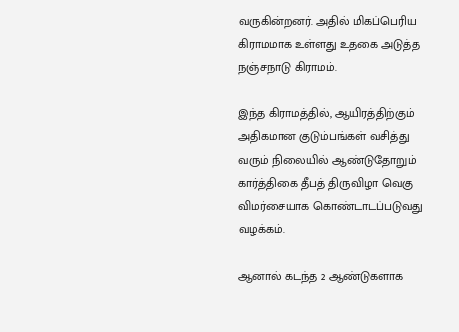வருகின்றனர். அதில் மிகப்பெரிய கிராமமாக உள்ளது உதகை அடுத்த நஞ்சநாடு கிராமம்.

இந்த கிராமத்தில், ஆயிரத்திற்கும் அதிகமான குடும்பங்கள் வசித்து வரும் நிலையில் ஆண்டுதோறும் கார்த்திகை தீபத் திருவிழா வெகு விமர்சையாக கொண்டாடப்படுவது வழக்கம்.

ஆனால் கடந்த 2 ஆண்டுகளாக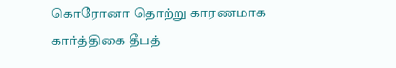கொரோனா தொற்று காரணமாக கார்த்திகை தீபத்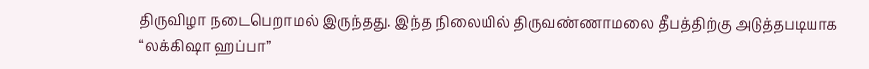திருவிழா நடைபெறாமல் இருந்தது. இந்த நிலையில் திருவண்ணாமலை தீபத்திற்கு அடுத்தபடியாக “லக்கிஷா ஹப்பா”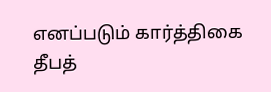எனப்படும் கார்த்திகை தீபத்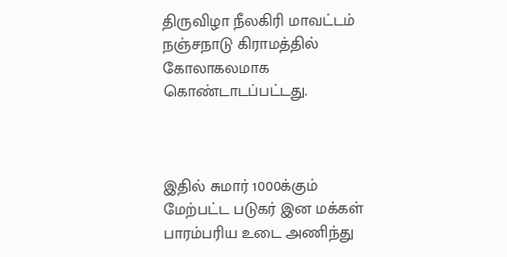திருவிழா நீலகிரி மாவட்டம் நஞ்சநாடு கிராமத்தில் கோலாகலமாக கொண்டாடப்பட்டது.



இதில் சுமார் 1000க்கும் மேற்பட்ட படுகர் இன மக்கள் பாரம்பரிய உடை அணிந்து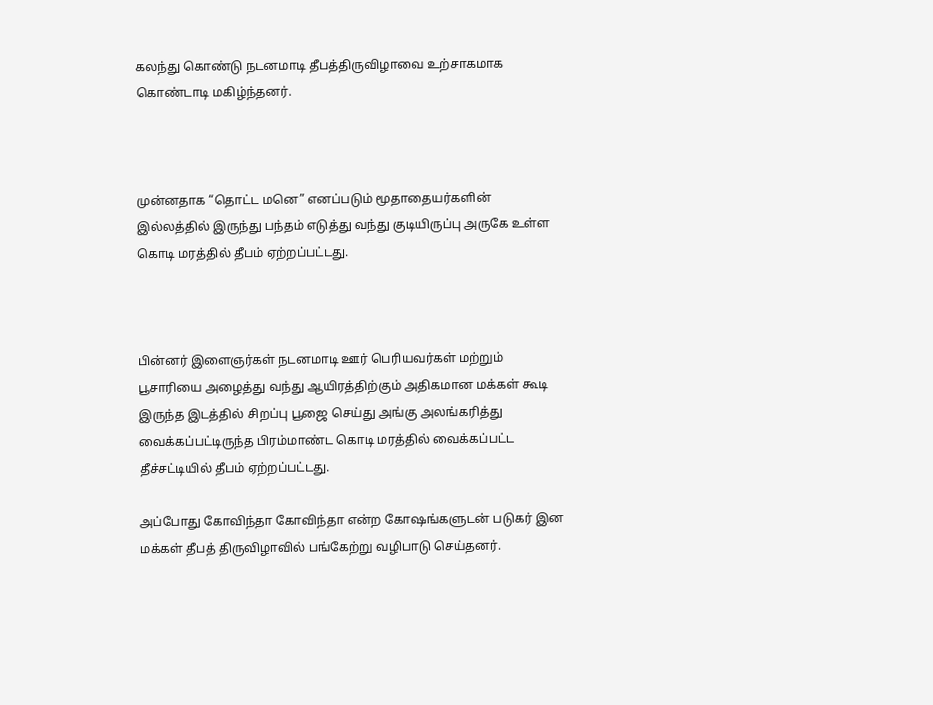கலந்து கொண்டு நடனமாடி தீபத்திருவிழாவை உற்சாகமாக கொண்டாடி மகிழ்ந்தனர்.



முன்னதாக “தொட்ட மனெ” எனப்படும் மூதாதையர்களின் இல்லத்தில் இருந்து பந்தம் எடுத்து வந்து குடியிருப்பு அருகே உள்ள கொடி மரத்தில் தீபம் ஏற்றப்பட்டது.



பின்னர் இளைஞர்கள் நடனமாடி ஊர் பெரியவர்கள் மற்றும் பூசாரியை அழைத்து வந்து ஆயிரத்திற்கும் அதிகமான மக்கள் கூடி இருந்த இடத்தில் சிறப்பு பூஜை செய்து அங்கு அலங்கரித்து வைக்கப்பட்டிருந்த பிரம்மாண்ட கொடி மரத்தில் வைக்கப்பட்ட தீச்சட்டியில் தீபம் ஏற்றப்பட்டது.

அப்போது கோவிந்தா கோவிந்தா என்ற கோஷங்களுடன் படுகர் இன மக்கள் தீபத் திருவிழாவில் பங்கேற்று வழிபாடு செய்தனர்.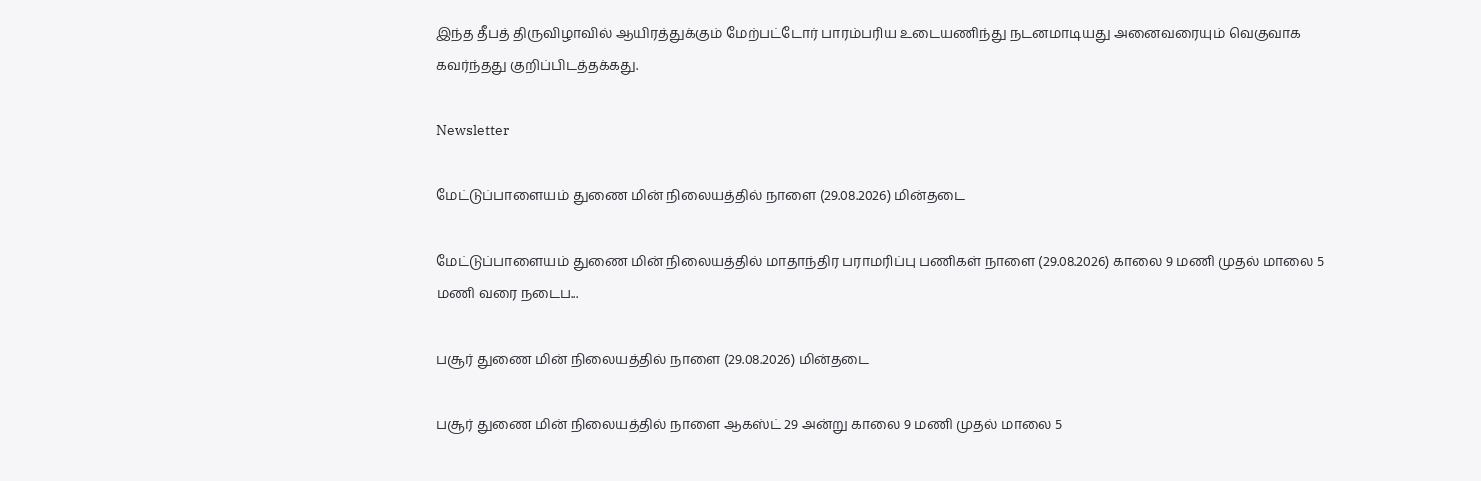இந்த தீபத் திருவிழாவில் ஆயிரத்துக்கும் மேற்பட்டோர் பாரம்பரிய உடையணிந்து நடனமாடியது அனைவரையும் வெகுவாக கவர்ந்தது குறிப்பிடத்தக்கது.

Newsletter

மேட்டுப்பாளையம் துணை மின் நிலையத்தில் நாளை (29.08.2026) மின்தடை

மேட்டுப்பாளையம் துணை மின் நிலையத்தில் மாதாந்திர பராமரிப்பு பணிகள் நாளை (29.08.2026) காலை 9 மணி முதல் மாலை 5 மணி வரை நடைப...

பசூர் துணை மின் நிலையத்தில் நாளை (29.08.2026) மின்தடை

பசூர் துணை மின் நிலையத்தில் நாளை ஆகஸ்ட் 29 அன்று காலை 9 மணி முதல் மாலை 5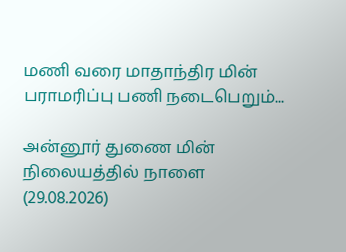மணி வரை மாதாந்திர மின் பராமரிப்பு பணி நடைபெறும்...

அன்னூர் துணை மின் நிலையத்தில் நாளை (29.08.2026)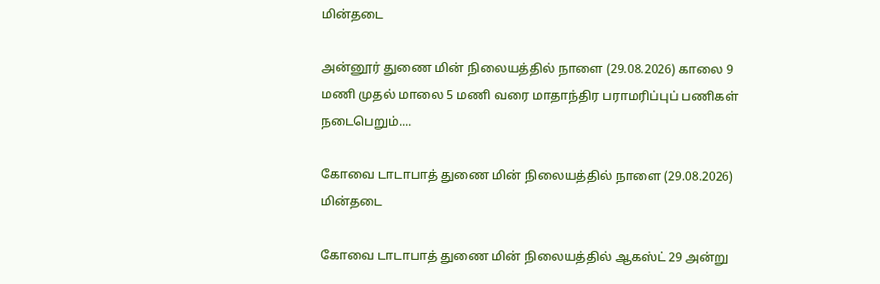மின்தடை

அன்னூர் துணை மின் நிலையத்தில் நாளை (29.08.2026) காலை 9 மணி முதல் மாலை 5 மணி வரை மாதாந்திர பராமரிப்புப் பணிகள் நடைபெறும்....

கோவை டாடாபாத் துணை மின் நிலையத்தில் நாளை (29.08.2026) மின்தடை

கோவை டாடாபாத் துணை மின் நிலையத்தில் ஆகஸ்ட் 29 அன்று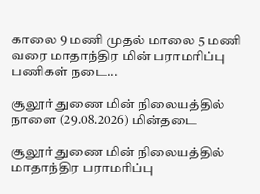காலை 9 மணி முதல் மாலை 5 மணி வரை மாதாந்திர மின் பராமரிப்பு பணிகள் நடை...

சூலூர் துணை மின் நிலையத்தில் நாளை (29.08.2026) மின்தடை

சூலூர் துணை மின் நிலையத்தில் மாதாந்திர பராமரிப்பு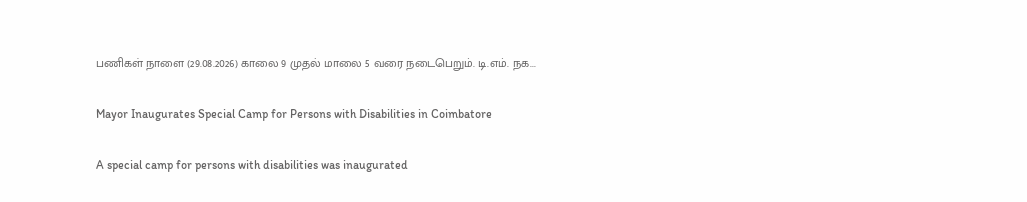பணிகள் நாளை (29.08.2026) காலை 9 முதல் மாலை 5 வரை நடைபெறும். டி.எம். நக...

Mayor Inaugurates Special Camp for Persons with Disabilities in Coimbatore

A special camp for persons with disabilities was inaugurated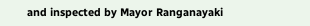and inspected by Mayor Ranganayaki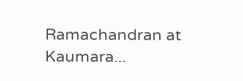Ramachandran at Kaumara...